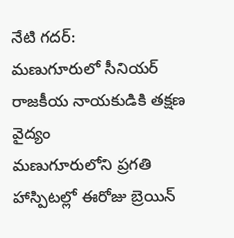నేటి గదర్:
మణుగూరులో సీనియర్ రాజకీయ నాయకుడికి తక్షణ వైద్యం
మణుగూరులోని ప్రగతి హాస్పిటల్లో ఈరోజు బ్రెయిన్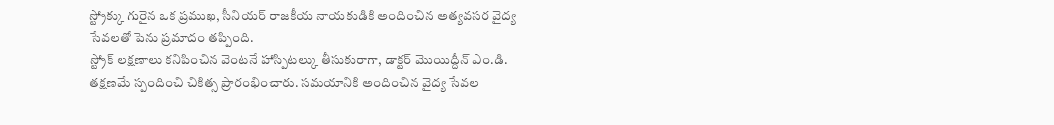స్ట్రోక్కు గురైన ఒక ప్రముఖ, సీనియర్ రాజకీయ నాయకుడికి అందించిన అత్యవసర వైద్య సేవలతో పెను ప్రమాదం తప్పింది.
స్ట్రోక్ లక్షణాలు కనిపించిన వెంటనే హాస్పిటల్కు తీసుకురాగా, డాక్టర్ మొయిద్దీన్ ఎం.డి. తక్షణమే స్పందించి చికిత్స ప్రారంభించారు. సమయానికి అందించిన వైద్య సేవల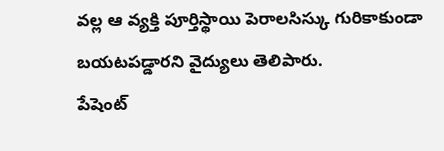వల్ల ఆ వ్యక్తి పూర్తిస్థాయి పెరాలసిస్కు గురికాకుండా బయటపడ్డారని వైద్యులు తెలిపారు.
పేషెంట్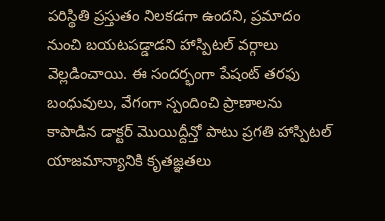పరిస్థితి ప్రస్తుతం నిలకడగా ఉందని, ప్రమాదం నుంచి బయటపడ్డాడని హాస్పిటల్ వర్గాలు వెల్లడించాయి. ఈ సందర్భంగా పేషంట్ తరఫు బంధువులు, వేగంగా స్పందించి ప్రాణాలను కాపాడిన డాక్టర్ మొయిద్దీన్తో పాటు ప్రగతి హాస్పిటల్ యాజమాన్యానికి కృతజ్ఞతలు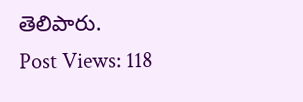తెలిపారు.
Post Views: 118